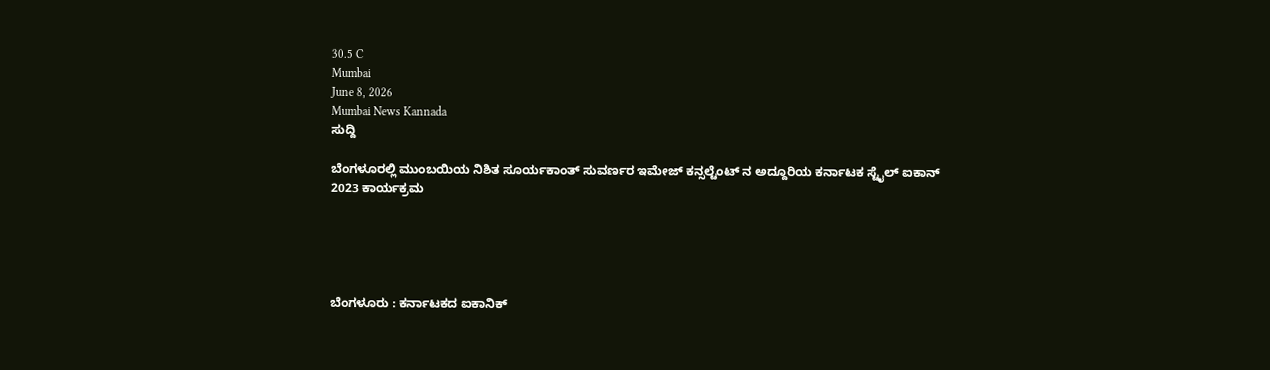30.5 C
Mumbai
June 8, 2026
Mumbai News Kannada
ಸುದ್ದಿ

ಬೆಂಗಳೂರಲ್ಲಿ ಮುಂಬಯಿಯ ನಿಶಿತ ಸೂರ್ಯಕಾಂತ್ ಸುವರ್ಣರ ಇಮೇಜ್ ಕನ್ಸಲ್ಟೆಂಟ್ ನ ಅದ್ದೂರಿಯ ಕರ್ನಾಟಕ ಸ್ಟೈಲ್ ಐಕಾನ್ 2023 ಕಾರ್ಯಕ್ರಮ





ಬೆಂಗಳೂರು : ಕರ್ನಾಟಕದ ಐಕಾನಿಕ್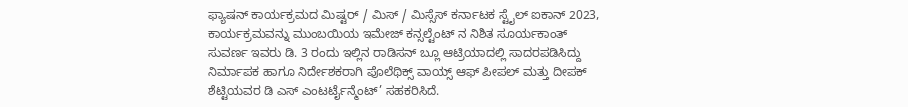ಫ್ಯಾಷನ್ ಕಾರ್ಯಕ್ರಮದ ಮಿಷ್ಟರ್ / ಮಿಸ್ / ಮಿಸ್ಸೆಸ್ ಕರ್ನಾಟಕ ಸ್ಟೈಲ್ ಐಕಾನ್ 2023, ಕಾರ್ಯಕ್ರಮವನ್ನು ಮುಂಬಯಿಯ ಇಮೇಜ್ ಕನ್ಸಲ್ಟೆಂಟ್ ನ ನಿಶಿತ ಸೂರ್ಯಕಾಂತ್ ಸುವರ್ಣ ಇವರು ಡಿ. 3 ರಂದು ಇಲ್ಲಿನ ರಾಡಿಸನ್ ಬ್ಲೂ ಆಟ್ರಿಯಾದಲ್ಲಿ ಸಾದರಪಡಿಸಿದ್ದು ನಿರ್ಮಾಪಕ ಹಾಗೂ ನಿರ್ದೇಶಕರಾಗಿ ಪೊಲೆಥಿಕ್ಸ್ ವಾಯ್ಸ್ ಆಫ್ ಪೀಪಲ್ ಮತ್ತು ದೀಪಕ್ ಶೆಟ್ಟಿಯವರ ಡಿ ಎಸ್ ಎಂಟರ್ಟೈನ್ಮೆಂಟ್’ ಸಹಕರಿಸಿದೆ.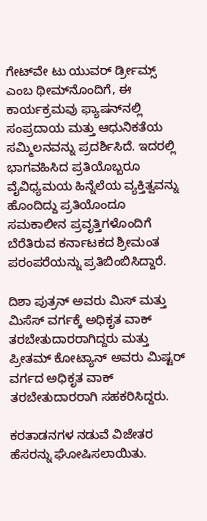ಗೇಟ್‌ವೇ ಟು ಯುವರ್ ರ್ಡ್ರೀಮ್ಸ್ ಎಂಬ ಥೀಮ್‌ನೊಂದಿಗೆ, ಈ ಕಾರ್ಯಕ್ರಮವು ಫ್ಯಾಷನ್‌ನಲ್ಲಿ ಸಂಪ್ರದಾಯ ಮತ್ತು ಆಧುನಿಕತೆಯ ಸಮ್ಮಿಲನವನ್ನು ಪ್ರದರ್ಶಿಸಿದೆ. ಇದರಲ್ಲಿ ಭಾಗವಹಿಸಿದ ಪ್ರತಿಯೊಬ್ಬರೂ ವೈವಿಧ್ಯಮಯ ಹಿನ್ನೆಲೆಯ ವ್ಯಕ್ತಿತ್ವವನ್ನು ಹೊಂದಿದ್ದು ಪ್ರತಿಯೊಂದೂ ಸಮಕಾಲೀನ ಪ್ರವೃತ್ತಿಗಳೊಂದಿಗೆ ಬೆರೆತಿರುವ ಕರ್ನಾಟಕದ ಶ್ರೀಮಂತ ಪರಂಪರೆಯನ್ನು ಪ್ರತಿಬಿಂಬಿಸಿದ್ದಾರೆ.

ದಿಶಾ ಪುತ್ರನ್ ಅವರು ಮಿಸ್ ಮತ್ತು ಮಿಸೆಸ್ ವರ್ಗಕ್ಕೆ ಅಧಿಕೃತ ವಾಕ್ ತರಬೇತುದಾರರಾಗಿದ್ದರು ಮತ್ತು ಪ್ರೀತಮ್ ಕೋಟ್ಯಾನ್ ಅವರು ಮಿಷ್ಟರ್ ವರ್ಗದ ಅಧಿಕೃತ ವಾಕ್ ತರಬೇತುದಾರರಾಗಿ ಸಹಕರಿಸಿದ್ದರು.

ಕರತಾಡನಗಳ ನಡುವೆ ವಿಜೇತರ ಹೆಸರನ್ನು ಘೋಷಿಸಲಾಯಿತು.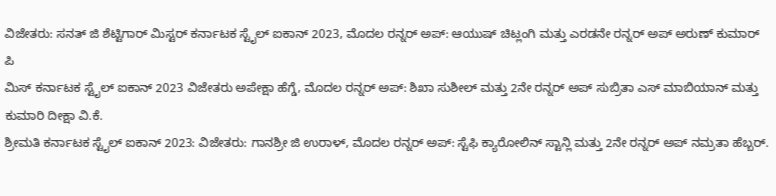ವಿಜೇತರು: ಸನತ್ ಜಿ ಶೆಟ್ಟಿಗಾರ್ ಮಿಸ್ಟರ್ ಕರ್ನಾಟಕ ಸ್ಟೈಲ್ ಐಕಾನ್ 2023, ಮೊದಲ ರನ್ನರ್ ಅಪ್: ಆಯುಷ್ ಚಿಟ್ಲಂಗಿ ಮತ್ತು ಎರಡನೇ ರನ್ನರ್ ಅಪ್ ಅರುಣ್ ಕುಮಾರ್ ಪಿ
ಮಿಸ್ ಕರ್ನಾಟಕ ಸ್ಟೈಲ್ ಐಕಾನ್ 2023 ವಿಜೇತರು ಅಪೇಕ್ಷಾ ಹೆಗ್ಡೆ, ಮೊದಲ ರನ್ನರ್ ಅಪ್: ಶಿಖಾ ಸುಶೀಲ್ ಮತ್ತು 2ನೇ ರನ್ನರ್ ಅಪ್ ಸುಬ್ರಿತಾ ಎಸ್ ಮಾಬಿಯಾನ್ ಮತ್ತು ಕುಮಾರಿ ದೀಕ್ಷಾ ವಿ.ಕೆ.
ಶ್ರೀಮತಿ ಕರ್ನಾಟಕ ಸ್ಟೈಲ್ ಐಕಾನ್ 2023: ವಿಜೇತರು: ಗಾನಶ್ರೀ ಜಿ ಉರಾಳ್, ಮೊದಲ ರನ್ನರ್ ಅಪ್: ಸ್ಟೆಫಿ ಕ್ಯಾರೋಲಿನ್ ಸ್ಟಾನ್ಲಿ ಮತ್ತು 2ನೇ ರನ್ನರ್ ಅಪ್ ನಮ್ರತಾ ಹೆಬ್ಬರ್.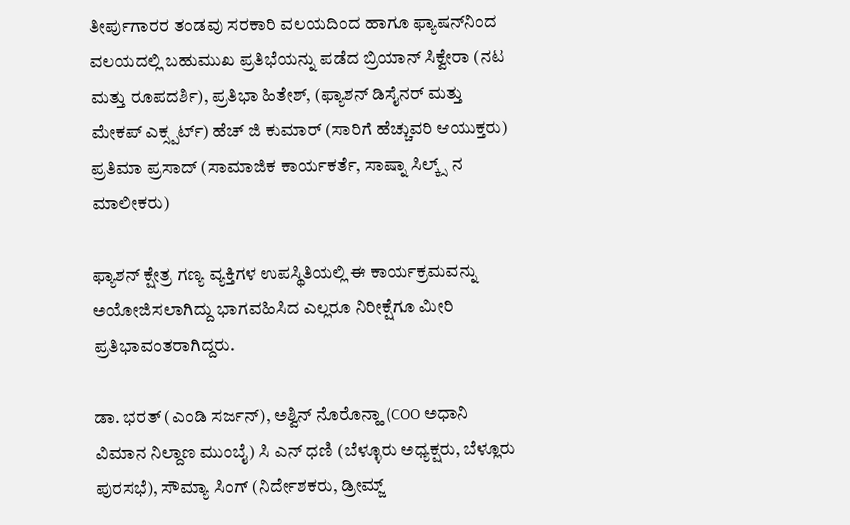ತೀರ್ಪುಗಾರರ ತಂಡವು ಸರಕಾರಿ ವಲಯದಿಂದ ಹಾಗೂ ಫ್ಯಾಷನ್‌ನಿಂದ ವಲಯದಲ್ಲಿ ಬಹುಮುಖ ಪ್ರತಿಭೆಯನ್ನು ಪಡೆದ ಬ್ರಿಯಾನ್ ಸಿಕ್ವೇರಾ (ನಟ ಮತ್ತು ರೂಪದರ್ಶಿ), ಪ್ರತಿಭಾ ಹಿತೇಶ್, (ಫ್ಯಾಶನ್ ಡಿಸೈನರ್ ಮತ್ತು ಮೇಕಪ್ ಎಕ್ಸ್ಪರ್ಟ್) ಹೆಚ್ ಜಿ ಕುಮಾರ್ (ಸಾರಿಗೆ ಹೆಚ್ಚುವರಿ ಆಯುಕ್ತರು)
ಪ್ರತಿಮಾ ಪ್ರಸಾದ್ (ಸಾಮಾಜಿಕ ಕಾರ್ಯಕರ್ತೆ, ಸಾಷ್ನಾ ಸಿಲ್ಕ್ಸ್ ನ ಮಾಲೀಕರು)

ಫ್ಯಾಶನ್ ಕ್ಷೇತ್ರ ಗಣ್ಯ ವ್ಯಕ್ತಿಗಳ ಉಪಸ್ಥಿತಿಯಲ್ಲಿ ಈ ಕಾರ್ಯಕ್ರಮವನ್ನು ಅಯೋಜಿಸಲಾಗಿದ್ದು ಭಾಗವಹಿಸಿದ ಎಲ್ಲರೂ ನಿರೀಕ್ಷೆಗೂ ಮೀರಿ ಪ್ರತಿಭಾವಂತರಾಗಿದ್ದರು.

ಡಾ. ಭರತ್ (ಎಂಡಿ ಸರ್ಜನ್), ಅಶ್ವಿನ್ ನೊರೊನ್ಹಾ (COO ಅಧಾನಿ ವಿಮಾನ ನಿಲ್ದಾಣ ಮುಂಬೈ) ಸಿ ಎನ್ ಧಣಿ (ಬೆಳ್ಳೂರು ಅಧ್ಯಕ್ಷರು, ಬೆಳ್ಲೂರು ಪುರಸಭೆ), ಸೌಮ್ಯಾ ಸಿಂಗ್ (ನಿರ್ದೇಶಕರು, ಡ್ರೀಮ್ಜ್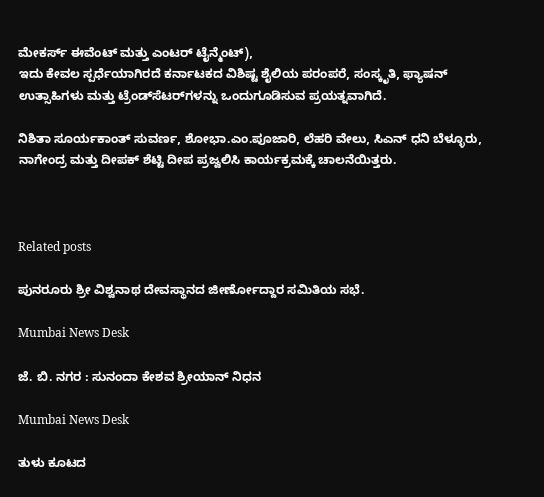ಮೇಕರ್ಸ್ ಈವೆಂಟ್ ಮತ್ತು ಎಂಟರ್ ಟೈನ್ಮೆಂಟ್),
ಇದು ಕೇವಲ ಸ್ಪರ್ಧೆಯಾಗಿರದೆ ಕರ್ನಾಟಕದ ವಿಶಿಷ್ಟ ಶೈಲಿಯ ಪರಂಪರೆ, ಸಂಸ್ಕೃತಿ, ಫ್ಯಾಷನ್ ಉತ್ಸಾಹಿಗಳು ಮತ್ತು ಟ್ರೆಂಡ್‌ಸೆಟರ್‌ಗಳನ್ನು ಒಂದುಗೂಡಿಸುವ ಪ್ರಯತ್ನವಾಗಿದೆ.

ನಿಶಿತಾ ಸೂರ್ಯಕಾಂತ್ ಸುವರ್ಣ, ಶೋಭಾ.ಎಂ.ಪೂಜಾರಿ, ಲೆಹರಿ ವೇಲು, ಸಿಎನ್ ಧನಿ ಬೆಳ್ಳೂರು, ನಾಗೇಂದ್ರ ಮತ್ತು ದೀಪಕ್ ಶೆಟ್ಟಿ ದೀಪ ಪ್ರಜ್ವಲಿಸಿ ಕಾರ್ಯಕ್ರಮಕ್ಕೆ ಚಾಲನೆಯಿತ್ತರು.



Related posts

ಪುನರೂರು ಶ್ರೀ ವಿಶ್ವನಾಥ ದೇವಸ್ಥಾನದ ಜೀರ್ಣೋದ್ದಾರ ಸಮಿತಿಯ ಸಭೆ.

Mumbai News Desk

ಜೆ. ಬಿ. ನಗರ : ಸುನಂದಾ ಕೇಶವ ಶ್ರೀಯಾನ್ ನಿಧನ

Mumbai News Desk

ತುಳು ಕೂಟದ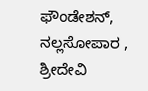ಫೌಂಡೇಶನ್, ನಲ್ಲಸೋಪಾರ , ಶ್ರೀದೇವಿ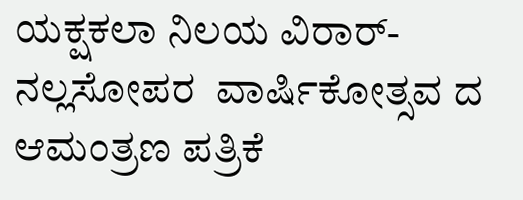ಯಕ್ಷಕಲಾ ನಿಲಯ ವಿರಾರ್-ನಲ್ಲಸೋಪರ  ವಾರ್ಷಿಕೋತ್ಸವ ದ ಆಮಂತ್ರಣ ಪತ್ರಿಕೆ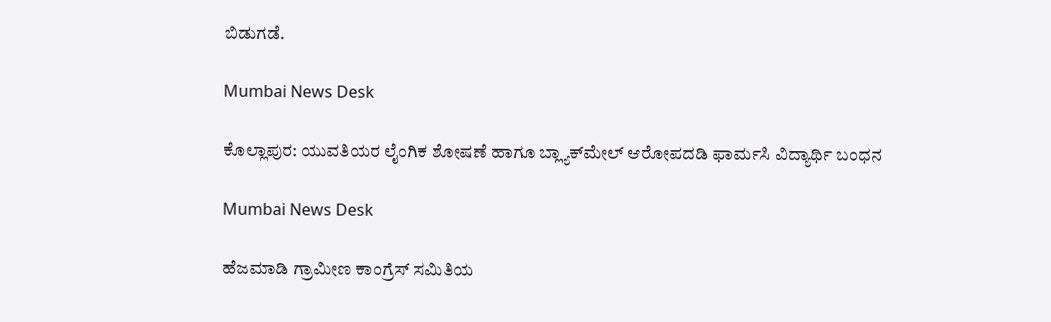ಬಿಡುಗಡೆ.

Mumbai News Desk

ಕೊಲ್ಲಾಪುರ: ಯುವತಿಯರ ಲೈಂಗಿಕ ಶೋಷಣೆ ಹಾಗೂ ಬ್ಲ್ಯಾಕ್‌ಮೇಲ್ ಆರೋಪದಡಿ ಫಾರ್ಮಸಿ ವಿದ್ಯಾರ್ಥಿ ಬಂಧನ

Mumbai News Desk

ಹೆಜಮಾಡಿ ಗ್ರಾಮೀಣ ಕಾಂಗ್ರೆಸ್ ಸಮಿತಿಯ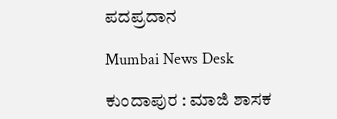ಪದಪ್ರದಾನ

Mumbai News Desk

ಕುಂದಾಪುರ : ಮಾಜಿ ಶಾಸಕ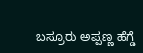ಬಸ್ರೂರು ಅಪ್ಪಣ್ಣ ಹೆಗ್ಡೆ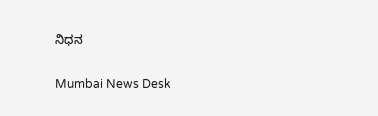ನಿಧನ

Mumbai News Desk